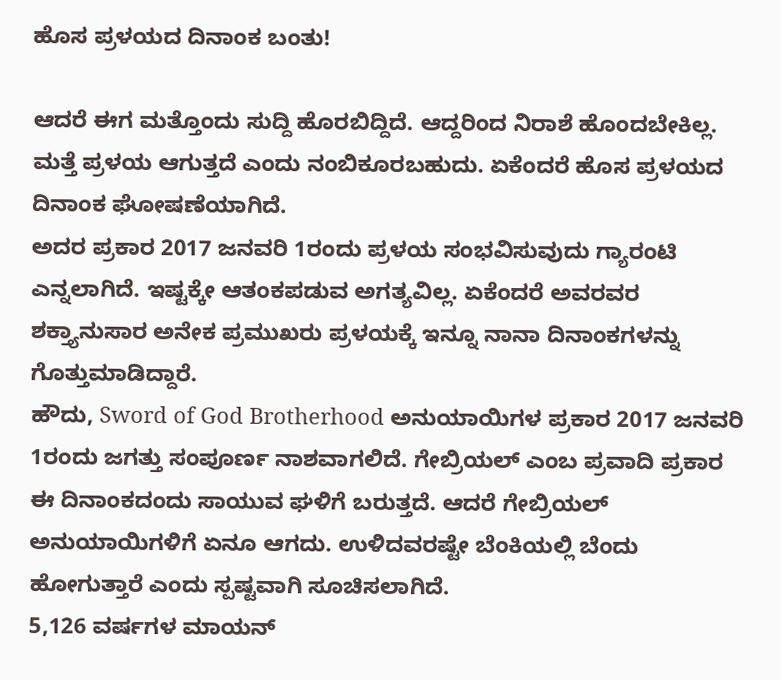ಹೊಸ ಪ್ರಳಯದ ದಿನಾಂಕ ಬಂತು!

ಆದರೆ ಈಗ ಮತ್ತೊಂದು ಸುದ್ದಿ ಹೊರಬಿದ್ದಿದೆ. ಆದ್ದರಿಂದ ನಿರಾಶೆ ಹೊಂದಬೇಕಿಲ್ಲ. ಮತ್ತೆ ಪ್ರಳಯ ಆಗುತ್ತದೆ ಎಂದು ನಂಬಿಕೂರಬಹುದು. ಏಕೆಂದರೆ ಹೊಸ ಪ್ರಳಯದ ದಿನಾಂಕ ಘೋಷಣೆಯಾಗಿದೆ.
ಅದರ ಪ್ರಕಾರ 2017 ಜನವರಿ 1ರಂದು ಪ್ರಳಯ ಸಂಭವಿಸುವುದು ಗ್ಯಾರಂಟಿ ಎನ್ನಲಾಗಿದೆ. ಇಷ್ಟಕ್ಕೇ ಆತಂಕಪಡುವ ಅಗತ್ಯವಿಲ್ಲ. ಏಕೆಂದರೆ ಅವರವರ ಶಕ್ತ್ಯಾನುಸಾರ ಅನೇಕ ಪ್ರಮುಖರು ಪ್ರಳಯಕ್ಕೆ ಇನ್ನೂ ನಾನಾ ದಿನಾಂಕಗಳನ್ನು ಗೊತ್ತುಮಾಡಿದ್ದಾರೆ.
ಹೌದು, Sword of God Brotherhood ಅನುಯಾಯಿಗಳ ಪ್ರಕಾರ 2017 ಜನವರಿ 1ರಂದು ಜಗತ್ತು ಸಂಪೂರ್ಣ ನಾಶವಾಗಲಿದೆ. ಗೇಬ್ರಿಯಲ್ ಎಂಬ ಪ್ರವಾದಿ ಪ್ರಕಾರ ಈ ದಿನಾಂಕದಂದು ಸಾಯುವ ಘಳಿಗೆ ಬರುತ್ತದೆ. ಆದರೆ ಗೇಬ್ರಿಯಲ್ ಅನುಯಾಯಿಗಳಿಗೆ ಏನೂ ಆಗದು. ಉಳಿದವರಷ್ಟೇ ಬೆಂಕಿಯಲ್ಲಿ ಬೆಂದು ಹೋಗುತ್ತಾರೆ ಎಂದು ಸ್ಪಷ್ಟವಾಗಿ ಸೂಚಿಸಲಾಗಿದೆ.
5,126 ವರ್ಷಗಳ ಮಾಯನ್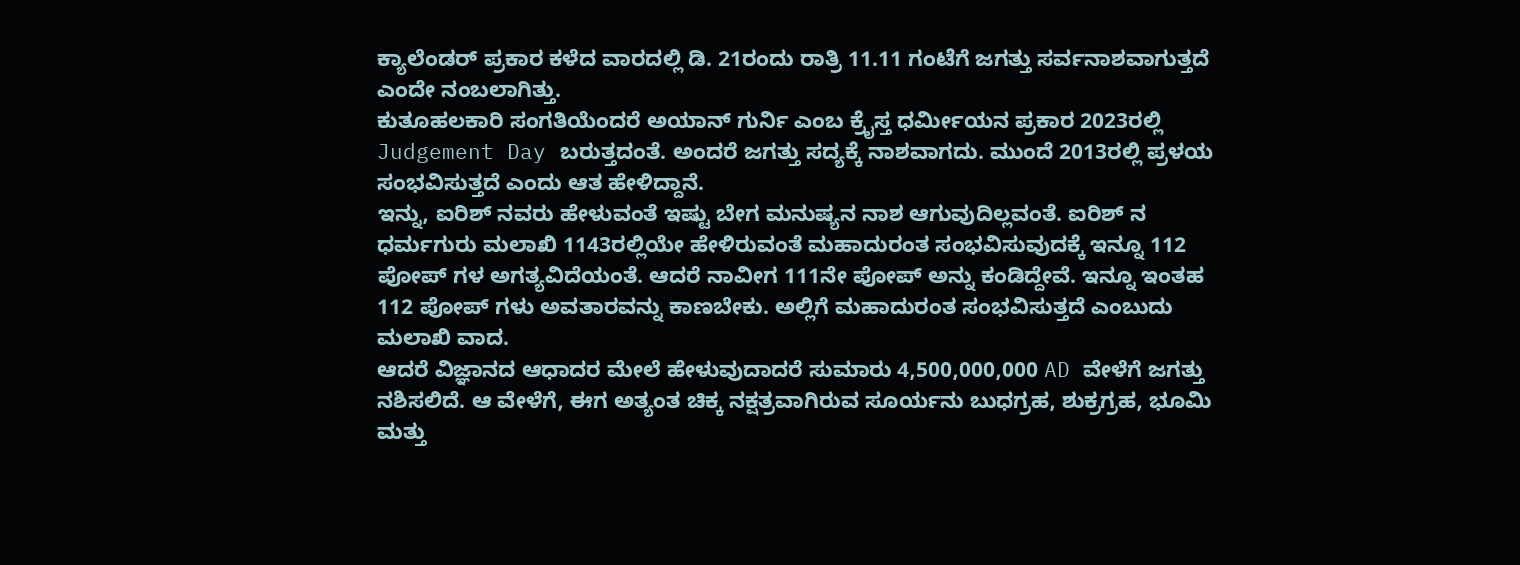ಕ್ಯಾಲೆಂಡರ್ ಪ್ರಕಾರ ಕಳೆದ ವಾರದಲ್ಲಿ ಡಿ. 21ರಂದು ರಾತ್ರಿ 11.11 ಗಂಟೆಗೆ ಜಗತ್ತು ಸರ್ವನಾಶವಾಗುತ್ತದೆ ಎಂದೇ ನಂಬಲಾಗಿತ್ತು.
ಕುತೂಹಲಕಾರಿ ಸಂಗತಿಯೆಂದರೆ ಅಯಾನ್ ಗುರ್ನಿ ಎಂಬ ಕ್ರೈಸ್ತ ಧರ್ಮೀಯನ ಪ್ರಕಾರ 2023ರಲ್ಲಿ Judgement Day ಬರುತ್ತದಂತೆ. ಅಂದರೆ ಜಗತ್ತು ಸದ್ಯಕ್ಕೆ ನಾಶವಾಗದು. ಮುಂದೆ 2013ರಲ್ಲಿ ಪ್ರಳಯ ಸಂಭವಿಸುತ್ತದೆ ಎಂದು ಆತ ಹೇಳಿದ್ದಾನೆ.
ಇನ್ನು, ಐರಿಶ್ ನವರು ಹೇಳುವಂತೆ ಇಷ್ಟು ಬೇಗ ಮನುಷ್ಯನ ನಾಶ ಆಗುವುದಿಲ್ಲವಂತೆ. ಐರಿಶ್ ನ ಧರ್ಮಗುರು ಮಲಾಖಿ 1143ರಲ್ಲಿಯೇ ಹೇಳಿರುವಂತೆ ಮಹಾದುರಂತ ಸಂಭವಿಸುವುದಕ್ಕೆ ಇನ್ನೂ 112 ಪೋಪ್ ಗಳ ಅಗತ್ಯವಿದೆಯಂತೆ. ಆದರೆ ನಾವೀಗ 111ನೇ ಪೋಪ್ ಅನ್ನು ಕಂಡಿದ್ದೇವೆ. ಇನ್ನೂ ಇಂತಹ 112 ಪೋಪ್ ಗಳು ಅವತಾರವನ್ನು ಕಾಣಬೇಕು. ಅಲ್ಲಿಗೆ ಮಹಾದುರಂತ ಸಂಭವಿಸುತ್ತದೆ ಎಂಬುದು ಮಲಾಖಿ ವಾದ.
ಆದರೆ ವಿಜ್ಞಾನದ ಆಧಾದರ ಮೇಲೆ ಹೇಳುವುದಾದರೆ ಸುಮಾರು 4,500,000,000 AD ವೇಳೆಗೆ ಜಗತ್ತು ನಶಿಸಲಿದೆ. ಆ ವೇಳೆಗೆ, ಈಗ ಅತ್ಯಂತ ಚಿಕ್ಕ ನಕ್ಷತ್ರವಾಗಿರುವ ಸೂರ್ಯನು ಬುಧಗ್ರಹ, ಶುಕ್ರಗ್ರಹ, ಭೂಮಿ ಮತ್ತು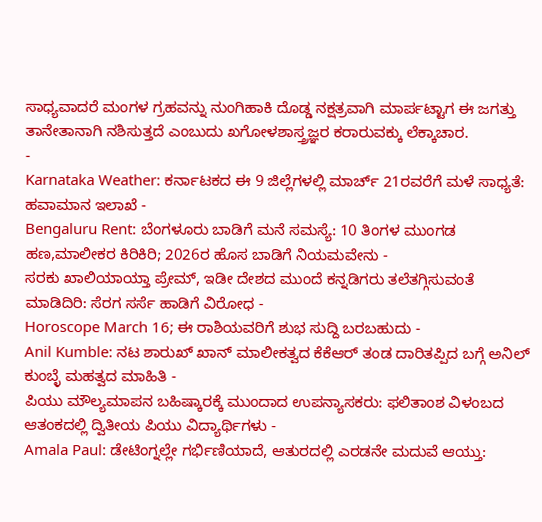ಸಾಧ್ಯವಾದರೆ ಮಂಗಳ ಗ್ರಹವನ್ನು ನುಂಗಿಹಾಕಿ ದೊಡ್ಡ ನಕ್ಷತ್ರವಾಗಿ ಮಾರ್ಪಟ್ಟಾಗ ಈ ಜಗತ್ತು ತಾನೇತಾನಾಗಿ ನಶಿಸುತ್ತದೆ ಎಂಬುದು ಖಗೋಳಶಾಸ್ತ್ರಜ್ಞರ ಕರಾರುವಕ್ಕು ಲೆಕ್ಕಾಚಾರ.
-
Karnataka Weather: ಕರ್ನಾಟಕದ ಈ 9 ಜಿಲ್ಲೆಗಳಲ್ಲಿ ಮಾರ್ಚ್ 21ರವರೆಗೆ ಮಳೆ ಸಾಧ್ಯತೆ: ಹವಾಮಾನ ಇಲಾಖೆ -
Bengaluru Rent: ಬೆಂಗಳೂರು ಬಾಡಿಗೆ ಮನೆ ಸಮಸ್ಯೆ: 10 ತಿಂಗಳ ಮುಂಗಡ ಹಣ,ಮಾಲೀಕರ ಕಿರಿಕಿರಿ; 2026ರ ಹೊಸ ಬಾಡಿಗೆ ನಿಯಮವೇನು -
ಸರಕು ಖಾಲಿಯಾಯ್ತಾ ಪ್ರೇಮ್, ಇಡೀ ದೇಶದ ಮುಂದೆ ಕನ್ನಡಿಗರು ತಲೆತಗ್ಗಿಸುವಂತೆ ಮಾಡಿದಿರಿ: ಸೆರಗ ಸರ್ಸೆ ಹಾಡಿಗೆ ವಿರೋಧ -
Horoscope March 16; ಈ ರಾಶಿಯವರಿಗೆ ಶುಭ ಸುದ್ದಿ ಬರಬಹುದು -
Anil Kumble: ನಟ ಶಾರುಖ್ ಖಾನ್ ಮಾಲೀಕತ್ವದ ಕೆಕೆಆರ್ ತಂಡ ದಾರಿತಪ್ಪಿದ ಬಗ್ಗೆ ಅನಿಲ್ ಕುಂಬ್ಳೆ ಮಹತ್ವದ ಮಾಹಿತಿ -
ಪಿಯು ಮೌಲ್ಯಮಾಪನ ಬಹಿಷ್ಕಾರಕ್ಕೆ ಮುಂದಾದ ಉಪನ್ಯಾಸಕರು: ಫಲಿತಾಂಶ ವಿಳಂಬದ ಆತಂಕದಲ್ಲಿ ದ್ವಿತೀಯ ಪಿಯು ವಿದ್ಯಾರ್ಥಿಗಳು -
Amala Paul: ಡೇಟಿಂಗ್ನಲ್ಲೇ ಗರ್ಭಿಣಿಯಾದೆ, ಆತುರದಲ್ಲಿ ಎರಡನೇ ಮದುವೆ ಆಯ್ತು: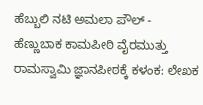ಹೆಬ್ಬುಲಿ ನಟಿ ಅಮಲಾ ಪೌಲ್ -
ಹೆಣ್ಣುಬಾಕ ಕಾಮಪೀಠಿ ವೈರಮುತ್ತು ರಾಮಸ್ವಾಮಿ ಜ್ಞಾನಪೀಠಕ್ಕೆ ಕಳಂಕ: ಲೇಖಕ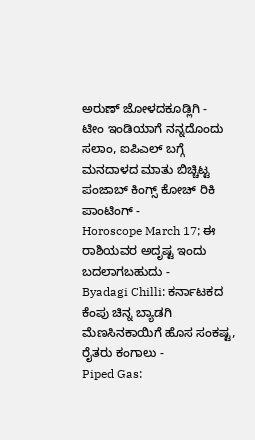ಅರುಣ್ ಜೋಳದಕೂಡ್ಲಿಗಿ -
ಟೀಂ ಇಂಡಿಯಾಗೆ ನನ್ನದೊಂದು ಸಲಾಂ, ಐಪಿಎಲ್ ಬಗ್ಗೆ ಮನದಾಳದ ಮಾತು ಬಿಚ್ಚಿಟ್ಟ ಪಂಜಾಬ್ ಕಿಂಗ್ಸ್ ಕೋಚ್ ರಿಕಿ ಪಾಂಟಿಂಗ್ -
Horoscope March 17; ಈ ರಾಶಿಯವರ ಅದೃಷ್ಟ ಇಂದು ಬದಲಾಗಬಹುದು -
Byadagi Chilli: ಕರ್ನಾಟಕದ ಕೆಂಪು ಚಿನ್ನ ಬ್ಯಾಡಗಿ ಮೆಣಸಿನಕಾಯಿಗೆ ಹೊಸ ಸಂಕಷ್ಟ, ರೈತರು ಕಂಗಾಲು -
Piped Gas: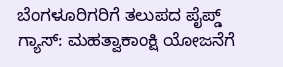ಬೆಂಗಳೂರಿಗರಿಗೆ ತಲುಪದ ಪೈಪ್ಡ್ ಗ್ಯಾಸ್: ಮಹತ್ವಾಕಾಂಕ್ಷಿ ಯೋಜನೆಗೆ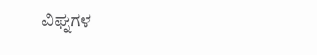ವಿಘ್ನಗಳ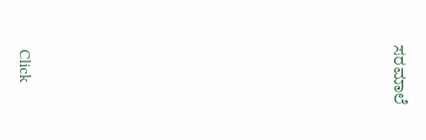ಸರಮಾಲೆ












Click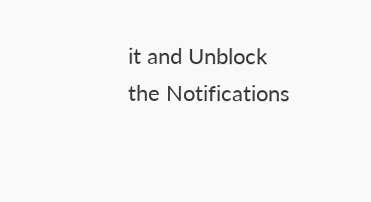it and Unblock the Notifications